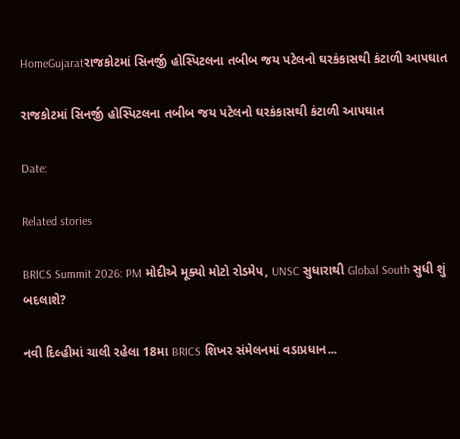HomeGujaratરાજકોટમાં સિનર્જી હોસ્પિટલના તબીબ જય પટેલનો ઘરકંકાસથી કંટાળી આપઘાત

રાજકોટમાં સિનર્જી હોસ્પિટલના તબીબ જય પટેલનો ઘરકંકાસથી કંટાળી આપઘાત

Date:

Related stories

BRICS Summit 2026: PM મોદીએ મૂક્યો મોટો રોડમેપ, UNSC સુધારાથી Global South સુધી શું બદલાશે?

નવી દિલ્હીમાં ચાલી રહેલા 18મા BRICS શિખર સંમેલનમાં વડાપ્રધાન...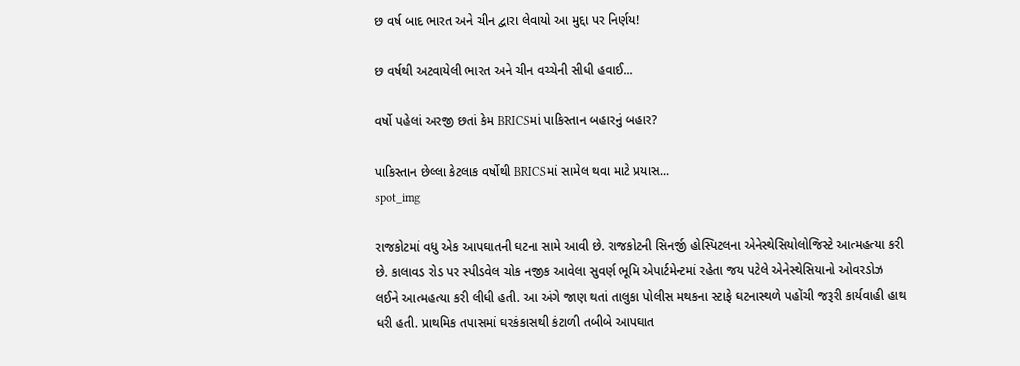છ વર્ષ બાદ ભારત અને ચીન દ્વારા લેવાયો આ મુદ્દા પર નિર્ણય!

છ વર્ષથી અટવાયેલી ભારત અને ચીન વચ્ચેની સીધી હવાઈ...

વર્ષો પહેલાં અરજી છતાં કેમ BRICSમાં પાકિસ્તાન બહારનું બહાર?

પાકિસ્તાન છેલ્લા કેટલાક વર્ષોથી BRICSમાં સામેલ થવા માટે પ્રયાસ...
spot_img

રાજકોટમાં વધુ એક આપઘાતની ઘટના સામે આવી છે. રાજકોટની સિનર્જી હોસ્પિટલના એનેસ્થેસિયોલોજિસ્ટે આત્મહત્યા કરી છે. કાલાવડ રોડ પર સ્પીડવેલ ચોક નજીક આવેલા સુવર્ણ ભૂમિ એપાર્ટમેન્ટમાં રહેતા જય પટેલે એનેસ્થેસિયાનો ઓવરડોઝ લઈને આત્મહત્યા કરી લીધી હતી. આ અંગે જાણ થતાં તાલુકા પોલીસ મથકના સ્ટાફે ઘટનાસ્થળે પહોંચી જરૂરી કાર્યવાહી હાથ ધરી હતી. પ્રાથમિક તપાસમાં ઘરકંકાસથી કંટાળી તબીબે આપઘાત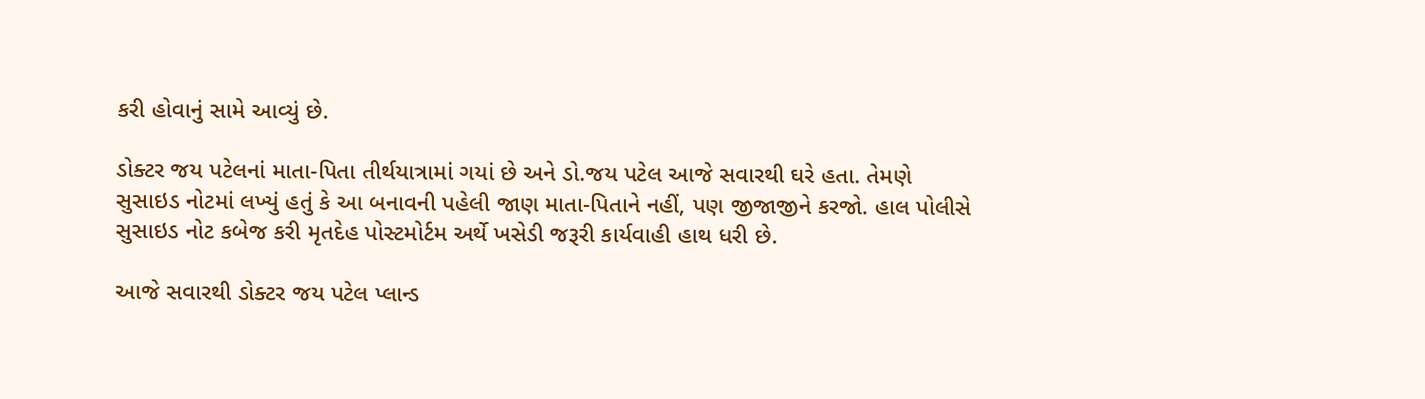કરી હોવાનું સામે આવ્યું છે.

ડોક્ટર જય પટેલનાં માતા-પિતા તીર્થયાત્રામાં ગયાં છે અને ડો.જય પટેલ આજે સવારથી ઘરે હતા. તેમણે સુસાઇડ નોટમાં લખ્યું હતું કે આ બનાવની પહેલી જાણ માતા-પિતાને નહીં, પણ જીજાજીને કરજો. હાલ પોલીસે સુસાઇડ નોટ કબેજ કરી મૃતદેહ પોસ્ટમોર્ટમ અર્થે ખસેડી જરૂરી કાર્યવાહી હાથ ધરી છે.

આજે સવારથી ડોક્ટર જય પટેલ પ્લાન્ડ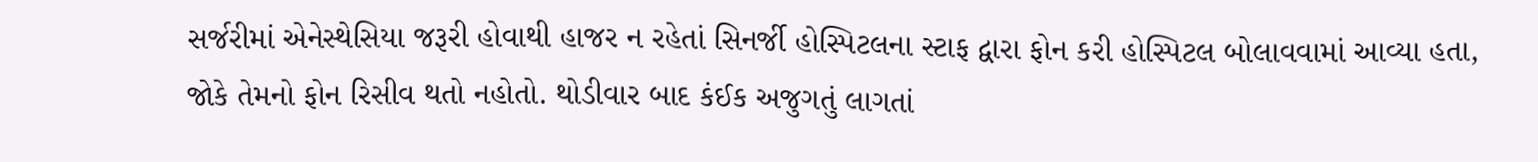સર્જરીમાં એનેસ્થેસિયા જરૂરી હોવાથી હાજર ન રહેતાં સિનર્જી હોસ્પિટલના સ્ટાફ દ્વારા ફોન કરી હોસ્પિટલ બોલાવવામાં આવ્યા હતા, જોકે તેમનો ફોન રિસીવ થતો નહોતો. થોડીવાર બાદ કંઈક અજુગતું લાગતાં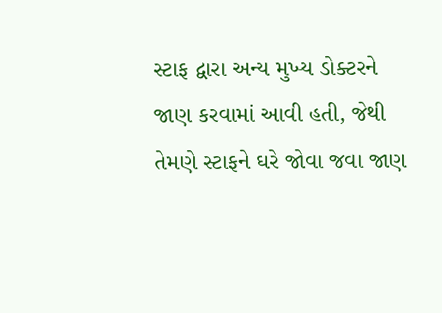સ્ટાફ દ્વારા અન્ય મુખ્ય ડોક્ટરને જાણ કરવામાં આવી હતી, જેથી તેમણે સ્ટાફને ઘરે જોવા જવા જાણ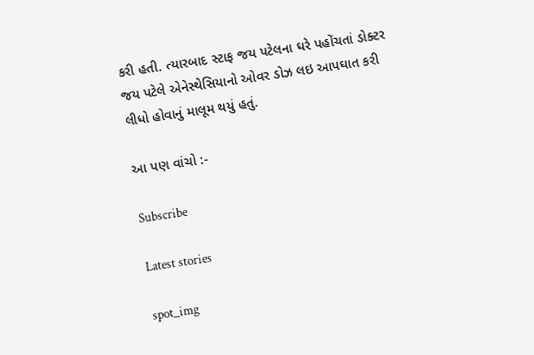કરી હતી. ત્યારબાદ સ્ટાફ જય પટેલના ઘરે પહોંચતાં ડોક્ટર જય પટેલે એનેસ્થેસિયાનો ઓવર ડોઝ લઇ આપઘાત કરી લીધો હોવાનું માલૂમ થયું હતું.

આ પણ વાંચો :-

Subscribe

Latest stories

spot_img